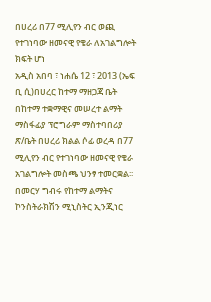በሀረሪ በ77 ሚሊየን ብር ወጪ የተገነባው ዘመናዊ የቄራ ለአገልግሎት ክፍት ሆነ
አዲስ አበባ ፣ ነሐሴ 12 ፣ 2013 (ኤፍ ቢ ሲ)በሀረር ከተማ ማዘጋጃ ቤት በከተማ ተቋማዊና መሠረተ ልማት ማስፋፊያ ፕሮግራም ማስተባበሪያ ጽ/ቤት በሀረሪ ክልል ሶፊ ወረዳ በ77 ሚሊየን ብር የተገነባው ዘመናዊ የቄራ አገልግሎት መስጫ ህንፃ ተመርቋል፡፡
በመርሃ ግብሩ የከተማ ልማትና ኮንስትራክሽን ሚኒስትር ኢንጂነር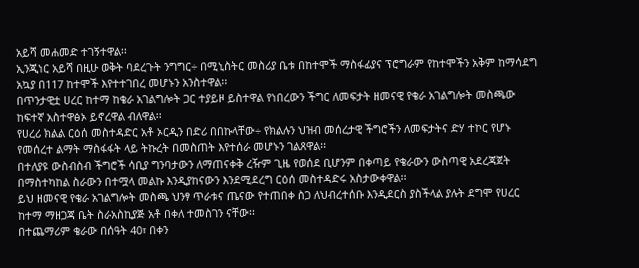አይሻ መሐመድ ተገኝተዋል፡፡
ኢንጂነር አይሻ በዚሁ ወቅት ባደረጉት ንግግር÷ በሚኒስትር መስሪያ ቤቱ በከተሞች ማስፋፊያና ፕሮግራም የከተሞችን አቅም ከማሳደግ አኳያ በ117 ከተሞች እየተተገበረ መሆኑን አንስተዋል፡፡
በጥንታዊቷ ሀረር ከተማ ከቄራ አገልግሎት ጋር ተያይዞ ይስተዋል የነበረውን ችግር ለመፍታት ዘመናዊ የቄራ አገልግሎት መስጫው ከፍተኛ አስተዋፅኦ ይኖረዋል ብለዋል፡፡
የሀረሪ ክልል ርዕሰ መስተዳድር አቶ ኦርዲን በድሪ በበኩላቸው÷ የክልሉን ህዝብ መሰረታዊ ችግሮችን ለመፍታትና ድሃ ተኮር የሆኑ የመሰረተ ልማት ማስፋፋት ላይ ትኩረት በመስጠት እየተሰራ መሆኑን ገልጸዋል፡፡
በተለያዩ ውስብስብ ችግሮች ሳቢያ ግንባታውን ለማጠናቀቅ ረዥም ጊዜ የወሰደ ቢሆንም በቀጣይ የቄራውን ውስጣዊ አደረጃጀት በማስተካከል ስራውን በተሟላ መልኩ እንዲያከናውን እንደሚደረግ ርዕሰ መስተዳድሩ አስታውቀዋል፡፡
ይህ ዘመናዊ የቄራ አገልግሎት መስጫ ህንፃ ጥራቱና ጤናው የተጠበቀ ስጋ ለህብረተሰቡ እንዲደርስ ያስችላል ያሉት ደግሞ የሀረር ከተማ ማዘጋጃ ቤት ስራአስኪያጅ አቶ በቀለ ተመስገን ናቸው፡፡
በተጨማሪም ቄራው በሰዓት 40፣ በቀን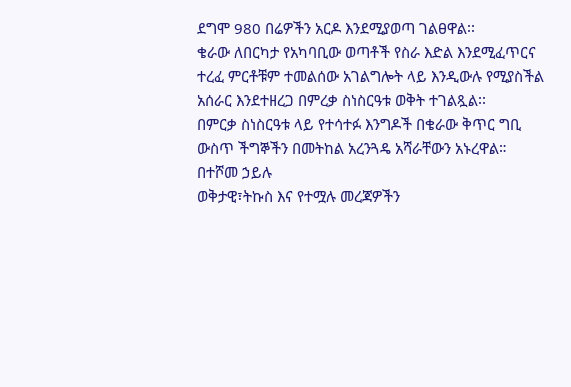ደግሞ 980 በሬዎችን አርዶ እንደሚያወጣ ገልፀዋል፡፡
ቄራው ለበርካታ የአካባቢው ወጣቶች የስራ እድል እንደሚፈጥርና ተረፈ ምርቶቹም ተመልሰው አገልግሎት ላይ እንዲውሉ የሚያስችል አሰራር እንደተዘረጋ በምረቃ ስነስርዓቱ ወቅት ተገልጿል፡፡
በምርቃ ስነስርዓቱ ላይ የተሳተፉ እንግዶች በቄራው ቅጥር ግቢ ውስጥ ችግኞችን በመትከል አረንጓዴ አሻራቸውን አኑረዋል።
በተሾመ ኃይሉ
ወቅታዊ፣ትኩስ እና የተሟሉ መረጃዎችን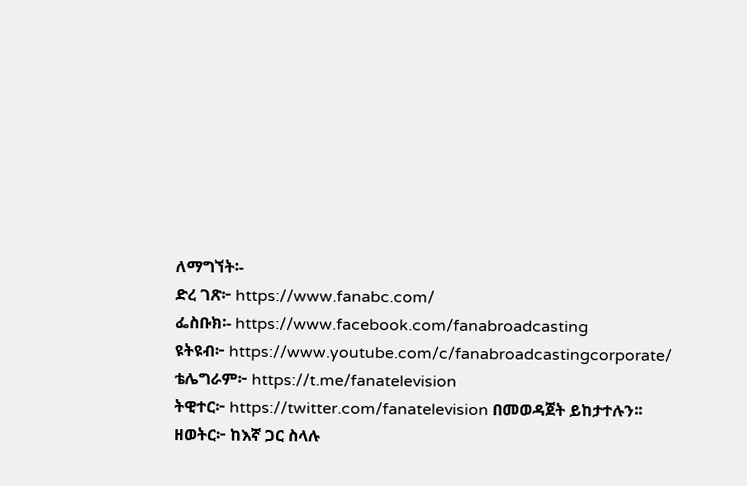ለማግኘት፡-
ድረ ገጽ፦ https://www.fanabc.com/
ፌስቡክ፡- https://www.facebook.com/fanabroadcasting
ዩትዩብ፦ https://www.youtube.com/c/fanabroadcastingcorporate/
ቴሌግራም፦ https://t.me/fanatelevision
ትዊተር፦ https://twitter.com/fanatelevision በመወዳጀት ይከታተሉን፡፡
ዘወትር፦ ከእኛ ጋር ስላሉ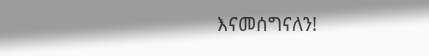እናመሰግናለን!